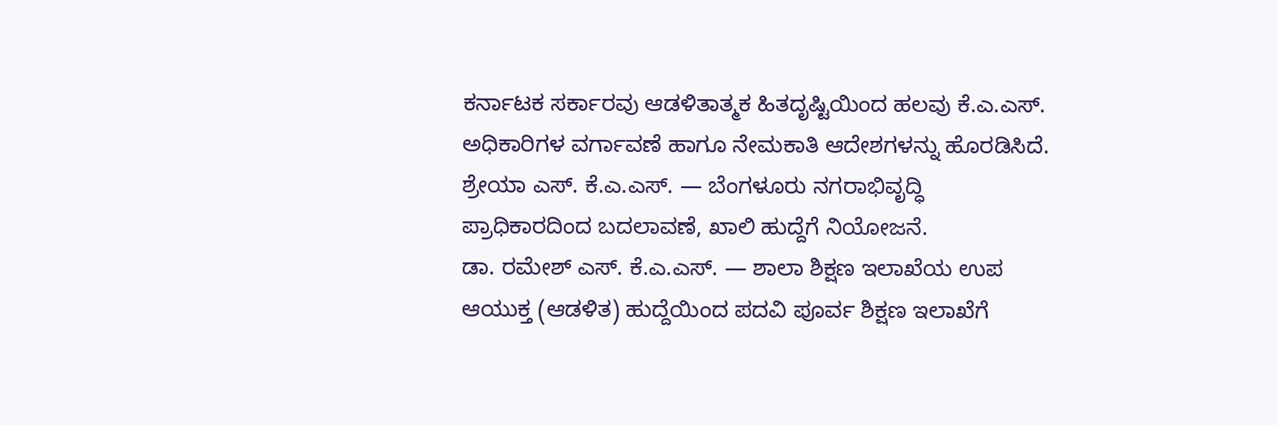ಕರ್ನಾಟಕ ಸರ್ಕಾರವು ಆಡಳಿತಾತ್ಮಕ ಹಿತದೃಷ್ಟಿಯಿಂದ ಹಲವು ಕೆ.ಎ.ಎಸ್. ಅಧಿಕಾರಿಗಳ ವರ್ಗಾವಣೆ ಹಾಗೂ ನೇಮಕಾತಿ ಆದೇಶಗಳನ್ನು ಹೊರಡಿಸಿದೆ.
ಶ್ರೇಯಾ ಎಸ್. ಕೆ.ಎ.ಎಸ್. — ಬೆಂಗಳೂರು ನಗರಾಭಿವೃದ್ಧಿ ಪ್ರಾಧಿಕಾರದಿಂದ ಬದಲಾವಣೆ, ಖಾಲಿ ಹುದ್ದೆಗೆ ನಿಯೋಜನೆ.
ಡಾ. ರಮೇಶ್ ಎಸ್. ಕೆ.ಎ.ಎಸ್. — ಶಾಲಾ ಶಿಕ್ಷಣ ಇಲಾಖೆಯ ಉಪ ಆಯುಕ್ತ (ಆಡಳಿತ) ಹುದ್ದೆಯಿಂದ ಪದವಿ ಪೂರ್ವ ಶಿಕ್ಷಣ ಇಲಾಖೆಗೆ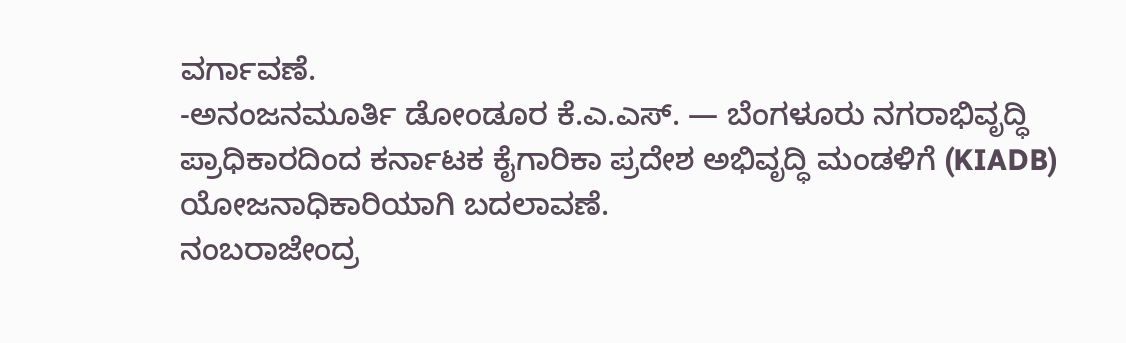ವರ್ಗಾವಣೆ.
-ಅನಂಜನಮೂರ್ತಿ ಡೋಂಡೂರ ಕೆ.ಎ.ಎಸ್. — ಬೆಂಗಳೂರು ನಗರಾಭಿವೃದ್ಧಿ ಪ್ರಾಧಿಕಾರದಿಂದ ಕರ್ನಾಟಕ ಕೈಗಾರಿಕಾ ಪ್ರದೇಶ ಅಭಿವೃದ್ಧಿ ಮಂಡಳಿಗೆ (KIADB) ಯೋಜನಾಧಿಕಾರಿಯಾಗಿ ಬದಲಾವಣೆ.
ನಂಬರಾಜೇಂದ್ರ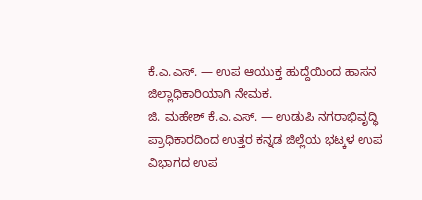ಕೆ.ಎ.ಎಸ್. — ಉಪ ಆಯುಕ್ತ ಹುದ್ದೆಯಿಂದ ಹಾಸನ ಜಿಲ್ಲಾಧಿಕಾರಿಯಾಗಿ ನೇಮಕ.
ಜಿ. ಮಹೇಶ್ ಕೆ.ಎ.ಎಸ್. — ಉಡುಪಿ ನಗರಾಭಿವೃದ್ಧಿ ಪ್ರಾಧಿಕಾರದಿಂದ ಉತ್ತರ ಕನ್ನಡ ಜಿಲ್ಲೆಯ ಭಟ್ಕಳ ಉಪ ವಿಭಾಗದ ಉಪ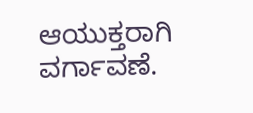ಆಯುಕ್ತರಾಗಿ ವರ್ಗಾವಣೆ.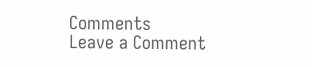Comments
Leave a Comment